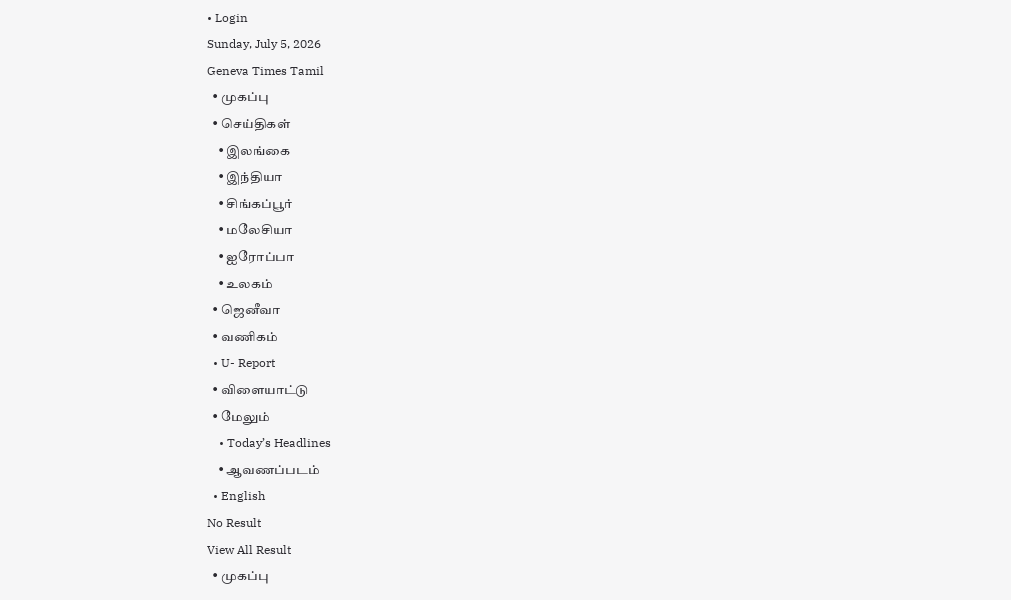• Login
Sunday, July 5, 2026
Geneva Times Tamil
  • முகப்பு
  • செய்திகள்
    • இலங்கை
    • இந்தியா
    • சிங்கப்பூர்
    • மலேசியா
    • ஐரோப்பா
    • உலகம்
  • ஜெனீவா
  • வணிகம்
  • U- Report
  • விளையாட்டு
  • மேலும்
    • Today’s Headlines
    • ஆவணப்படம்
  • English
No Result
View All Result
  • முகப்பு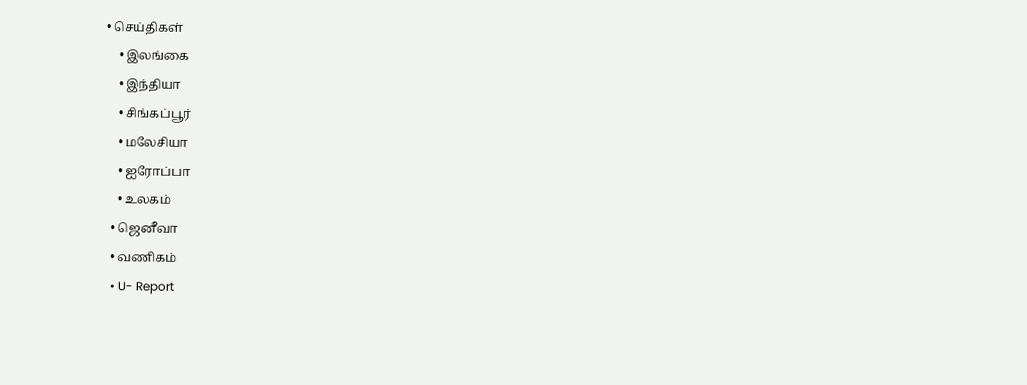• செய்திகள்
    • இலங்கை
    • இந்தியா
    • சிங்கப்பூர்
    • மலேசியா
    • ஐரோப்பா
    • உலகம்
  • ஜெனீவா
  • வணிகம்
  • U- Report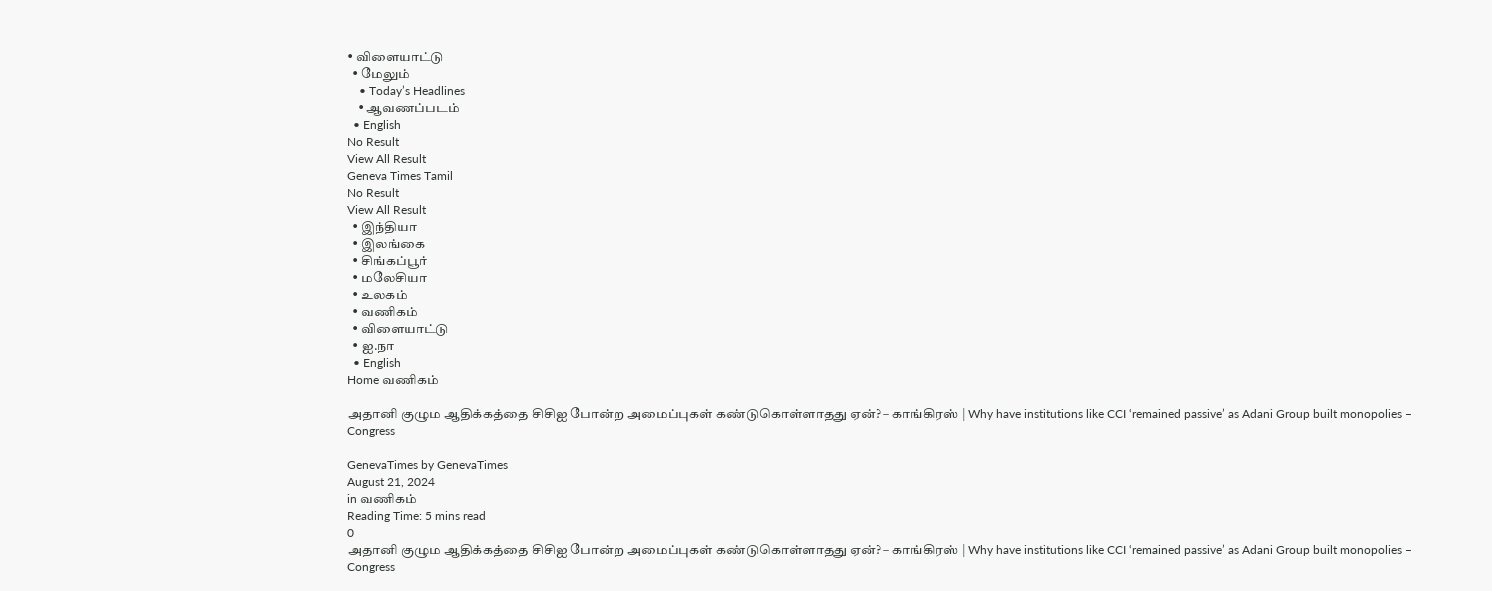• விளையாட்டு
  • மேலும்
    • Today’s Headlines
    • ஆவணப்படம்
  • English
No Result
View All Result
Geneva Times Tamil
No Result
View All Result
  • இந்தியா
  • இலங்கை
  • சிங்கப்பூர்
  • மலேசியா
  • உலகம்
  • வணிகம்
  • விளையாட்டு
  • ஐ.நா
  • English
Home வணிகம்

அதானி குழும ஆதிக்கத்தை சிசிஐ போன்ற அமைப்புகள் கண்டுகொள்ளாதது ஏன்? – காங்கிரஸ் | Why have institutions like CCI ‘remained passive’ as Adani Group built monopolies – Congress

GenevaTimes by GenevaTimes
August 21, 2024
in வணிகம்
Reading Time: 5 mins read
0
அதானி குழும ஆதிக்கத்தை சிசிஐ போன்ற அமைப்புகள் கண்டுகொள்ளாதது ஏன்? – காங்கிரஸ் | Why have institutions like CCI ‘remained passive’ as Adani Group built monopolies – Congress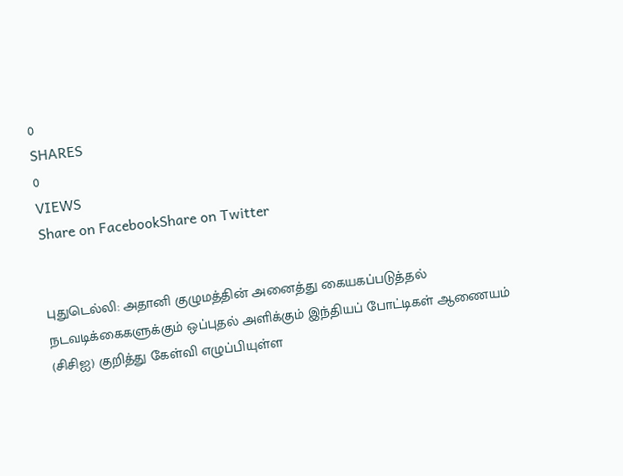0
SHARES
0
VIEWS
Share on FacebookShare on Twitter


புதுடெல்லி: அதானி குழுமத்தின் அனைத்து கையகப்படுத்தல் நடவடிக்கைகளுக்கும் ஒப்புதல் அளிக்கும் இந்தியப் போட்டிகள் ஆணையம் (சிசிஐ) குறித்து கேள்வி எழுப்பியுள்ள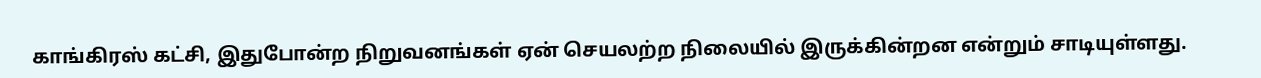காங்கிரஸ் கட்சி, இதுபோன்ற நிறுவனங்கள் ஏன் செயலற்ற நிலையில் இருக்கின்றன என்றும் சாடியுள்ளது.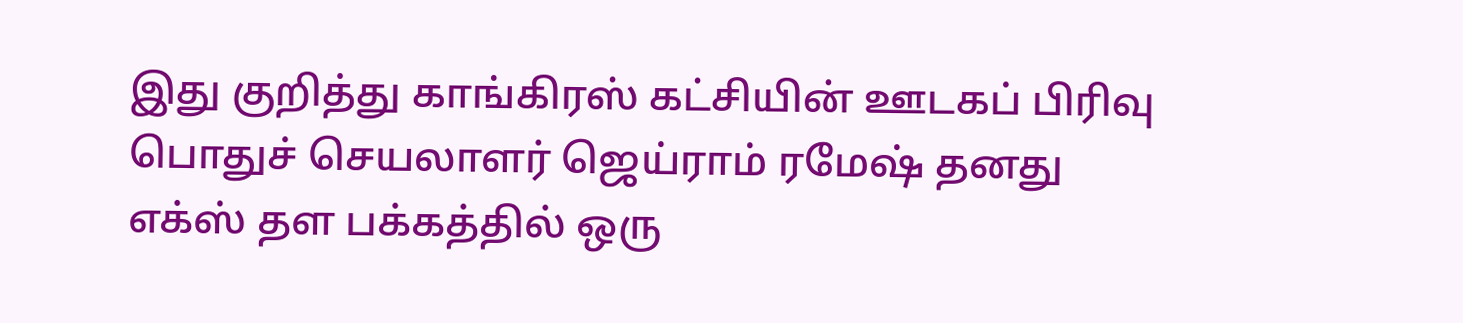இது குறித்து காங்கிரஸ் கட்சியின் ஊடகப் பிரிவு பொதுச் செயலாளர் ஜெய்ராம் ரமேஷ் தனது எக்ஸ் தள பக்கத்தில் ஒரு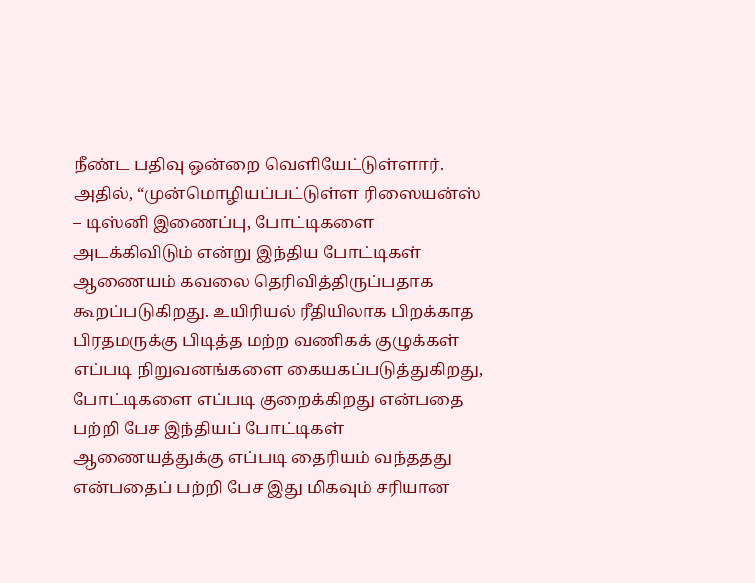நீண்ட பதிவு ஒன்றை வெளியேட்டுள்ளார். அதில், “முன்மொழியப்பட்டுள்ள ரிஸையன்ஸ் – டிஸ்னி இணைப்பு, போட்டிகளை அடக்கிவிடும் என்று இந்திய போட்டிகள் ஆணையம் கவலை தெரிவித்திருப்பதாக கூறப்படுகிறது. உயிரியல் ரீதியிலாக பிறக்காத பிரதமருக்கு பிடித்த மற்ற வணிகக் குழுக்கள் எப்படி நிறுவனங்களை கையகப்படுத்துகிறது, போட்டிகளை எப்படி குறைக்கிறது என்பதை பற்றி பேச இந்தியப் போட்டிகள் ஆணையத்துக்கு எப்படி தைரியம் வந்ததது என்பதைப் பற்றி பேச இது மிகவும் சரியான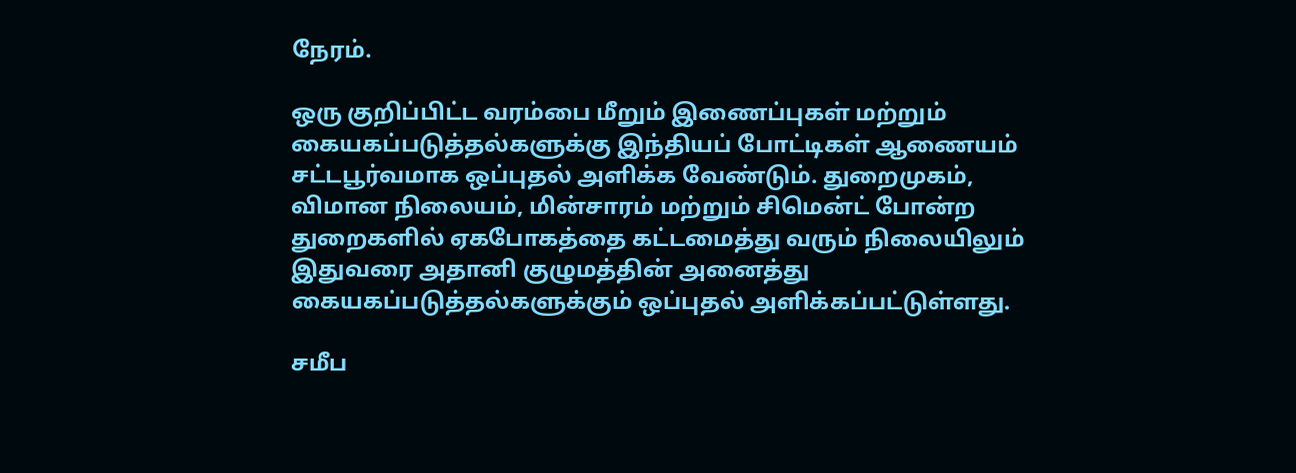நேரம்.

ஒரு குறிப்பிட்ட வரம்பை மீறும் இணைப்புகள் மற்றும் கையகப்படுத்தல்களுக்கு இந்தியப் போட்டிகள் ஆணையம் சட்டபூர்வமாக ஒப்புதல் அளிக்க வேண்டும். துறைமுகம், விமான நிலையம், மின்சாரம் மற்றும் சிமென்ட் போன்ற துறைகளில் ஏகபோகத்தை கட்டமைத்து வரும் நிலையிலும் இதுவரை அதானி குழுமத்தின் அனைத்து கையகப்படுத்தல்களுக்கும் ஒப்புதல் அளிக்கப்பட்டுள்ளது.

சமீப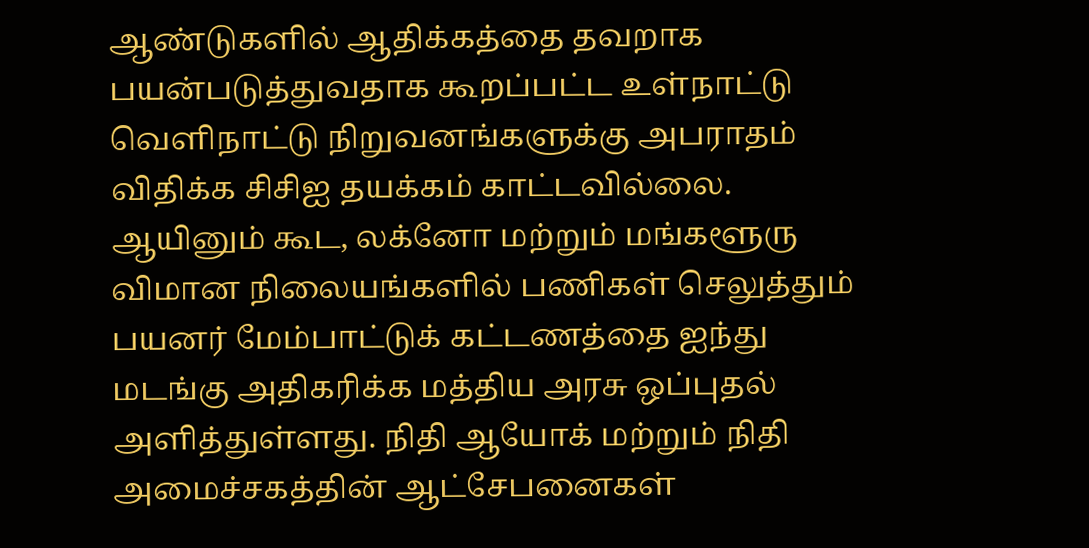ஆண்டுகளில் ஆதிக்கத்தை தவறாக பயன்படுத்துவதாக கூறப்பட்ட உள்நாட்டு வெளிநாட்டு நிறுவனங்களுக்கு அபராதம் விதிக்க சிசிஐ தயக்கம் காட்டவில்லை. ஆயினும் கூட, லக்னோ மற்றும் மங்களூரு விமான நிலையங்களில் பணிகள் செலுத்தும் பயனர் மேம்பாட்டுக் கட்டணத்தை ஐந்து மடங்கு அதிகரிக்க மத்திய அரசு ஒப்புதல் அளித்துள்ளது. நிதி ஆயோக் மற்றும் நிதி அமைச்சகத்தின் ஆட்சேபனைகள்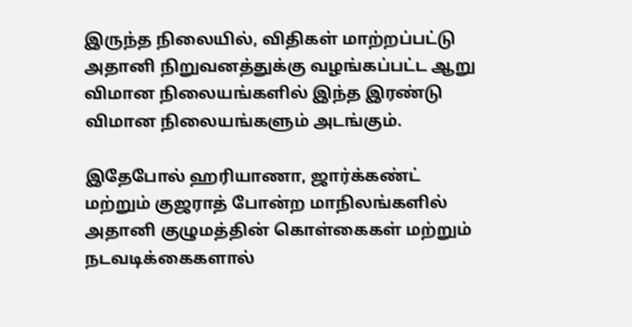இருந்த நிலையில், விதிகள் மாற்றப்பட்டு அதானி நிறுவனத்துக்கு வழங்கப்பட்ட ஆறு விமான நிலையங்களில் இந்த இரண்டு விமான நிலையங்களும் அடங்கும்.

இதேபோல் ஹரியாணா, ஜார்க்கண்ட் மற்றும் குஜராத் போன்ற மாநிலங்களில் அதானி குழுமத்தின் கொள்கைகள் மற்றும் நடவடிக்கைகளால்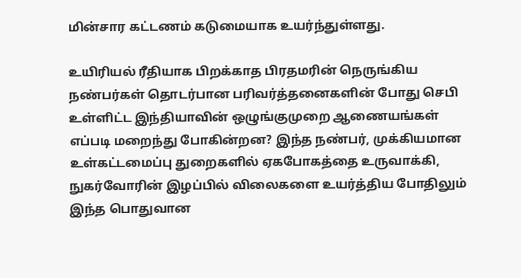மின்சார கட்டணம் கடுமையாக உயர்ந்துள்ளது.

உயிரியல் ரீதியாக பிறக்காத பிரதமரின் நெருங்கிய நண்பர்கள் தொடர்பான பரிவர்த்தனைகளின் போது செபி உள்ளிட்ட இந்தியாவின் ஒழுங்குமுறை ஆணையங்கள் எப்படி மறைந்து போகின்றன? இந்த நண்பர், முக்கியமான உள்கட்டமைப்பு துறைகளில் ஏகபோகத்தை உருவாக்கி, நுகர்வோரின் இழப்பில் விலைகளை உயர்த்திய போதிலும் இந்த பொதுவான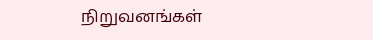நிறுவனங்கள்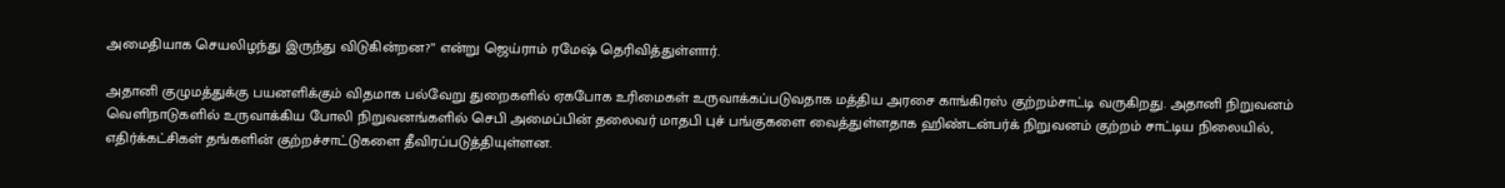அமைதியாக செயலிழந்து இருந்து விடுகின்றன?” என்று ஜெய்ராம் ரமேஷ் தெரிவித்துள்ளார்.

அதானி குழுமத்துக்கு பயனளிக்கும் விதமாக பல்வேறு துறைகளில் ஏகபோக உரிமைகள் உருவாக்கப்படுவதாக மத்திய அரசை காங்கிரஸ் குற்றம்சாட்டி வருகிறது. அதானி நிறுவனம் வெளிநாடுகளில் உருவாக்கிய போலி நிறுவனங்களில் செபி அமைப்பின் தலைவர் மாதபி புச் பங்குகளை வைத்துள்ளதாக ஹிண்டன்பர்க் நிறுவனம் குற்றம் சாட்டிய நிலையில், எதிர்க்கட்சிகள் தங்களின் குற்றச்சாட்டுகளை தீவிரப்படுத்தியுள்ளன.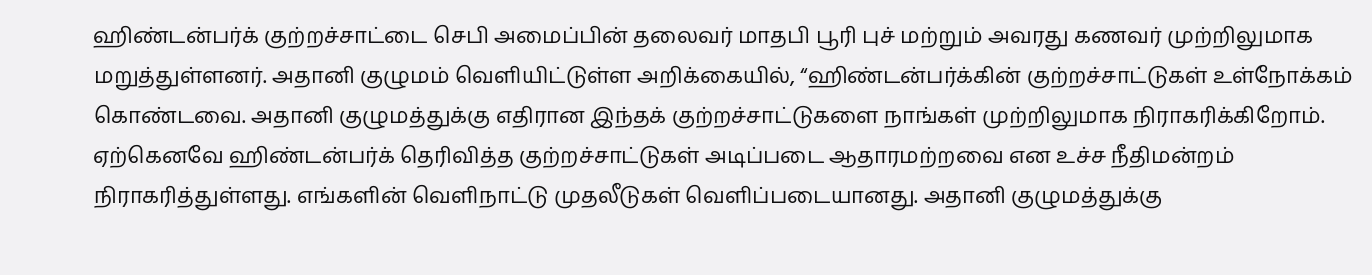ஹிண்டன்பர்க் குற்றச்சாட்டை செபி அமைப்பின் தலைவர் மாதபி பூரி புச் மற்றும் அவரது கணவர் முற்றிலுமாக மறுத்துள்ளனர். அதானி குழுமம் வெளியிட்டுள்ள அறிக்கையில், “ஹிண்டன்பர்க்கின் குற்றச்சாட்டுகள் உள்நோக்கம் கொண்டவை. அதானி குழுமத்துக்கு எதிரான இந்தக் குற்றச்சாட்டுகளை நாங்கள் முற்றிலுமாக நிராகரிக்கிறோம். ஏற்கெனவே ஹிண்டன்பர்க் தெரிவித்த குற்றச்சாட்டுகள் அடிப்படை ஆதாரமற்றவை என உச்ச நீதிமன்றம் நிராகரித்துள்ளது. எங்களின் வெளிநாட்டு முதலீடுகள் வெளிப்படையானது. அதானி குழுமத்துக்கு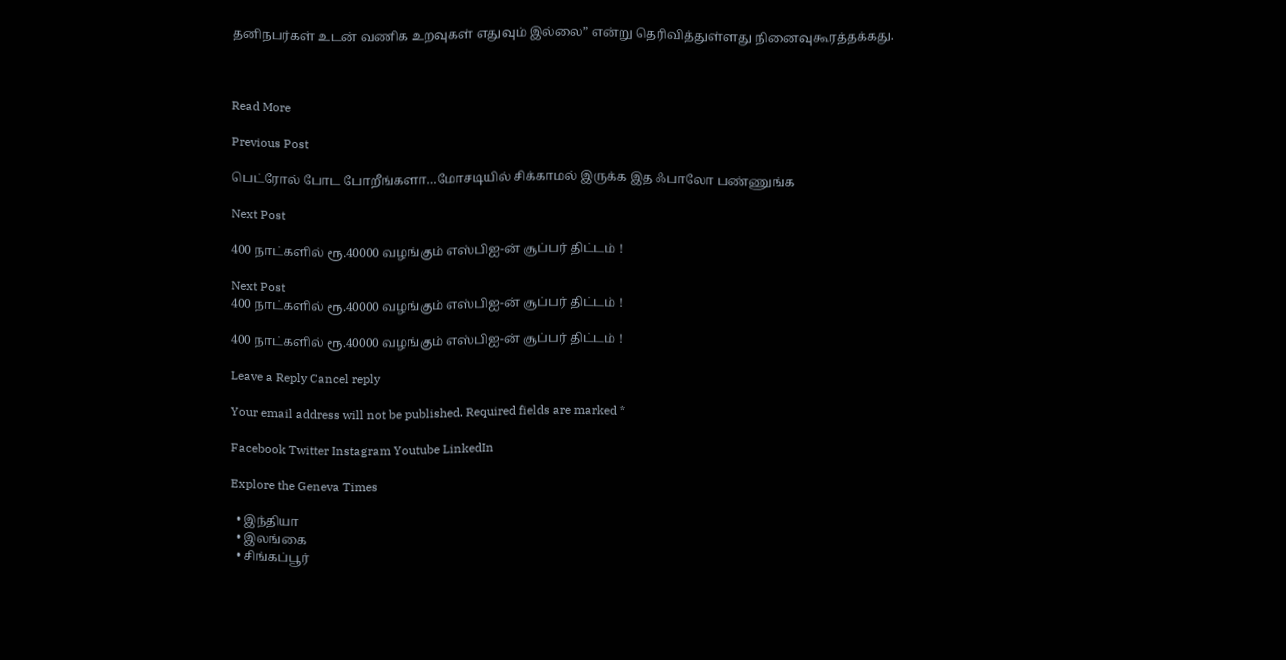தனிநபர்கள் உடன் வணிக உறவுகள் எதுவும் இல்லை” என்று தெரிவித்துள்ளது நினைவுகூரத்தக்கது.



Read More

Previous Post

பெட்ரோல் போட போறீங்களா…மோசடியில் சிக்காமல் இருக்க இத ஃபாலோ பண்ணுங்க

Next Post

400 நாட்களில் ரூ.40000 வழங்கும் எஸ்பிஐ-ன் சூப்பர் திட்டம் !

Next Post
400 நாட்களில் ரூ.40000 வழங்கும் எஸ்பிஐ-ன் சூப்பர் திட்டம் !

400 நாட்களில் ரூ.40000 வழங்கும் எஸ்பிஐ-ன் சூப்பர் திட்டம் !

Leave a Reply Cancel reply

Your email address will not be published. Required fields are marked *

Facebook Twitter Instagram Youtube LinkedIn

Explore the Geneva Times

  • இந்தியா
  • இலங்கை
  • சிங்கப்பூர்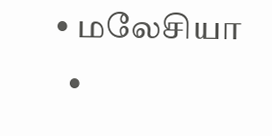• மலேசியா
  •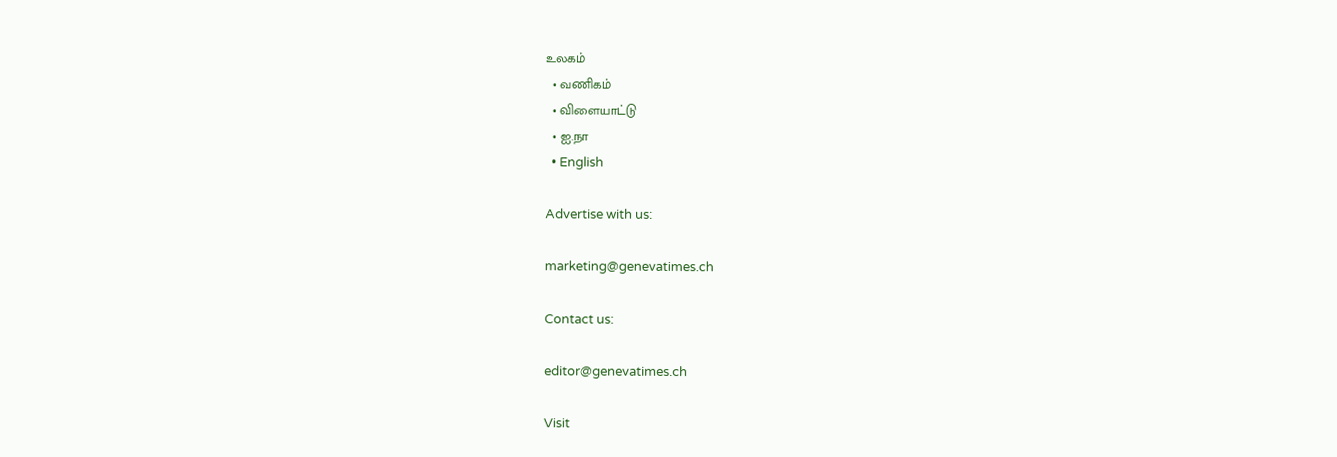உலகம்
  • வணிகம்
  • விளையாட்டு
  • ஐ.நா
  • English

Advertise with us:

marketing@genevatimes.ch

Contact us:

editor@genevatimes.ch

Visit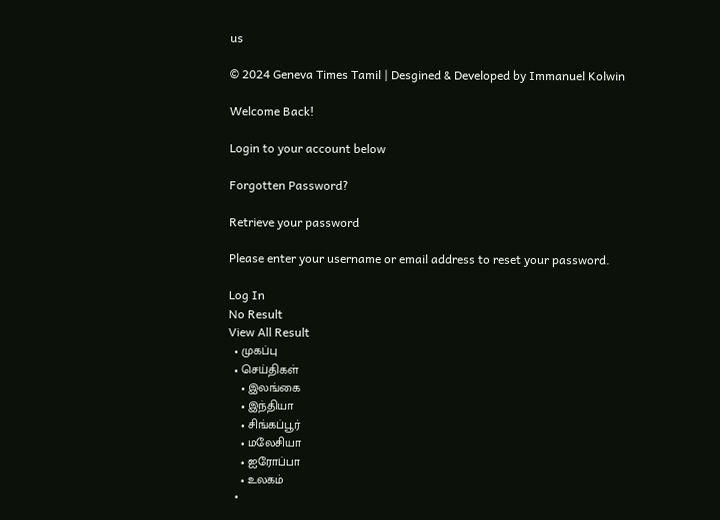us

© 2024 Geneva Times Tamil | Desgined & Developed by Immanuel Kolwin

Welcome Back!

Login to your account below

Forgotten Password?

Retrieve your password

Please enter your username or email address to reset your password.

Log In
No Result
View All Result
  • முகப்பு
  • செய்திகள்
    • இலங்கை
    • இந்தியா
    • சிங்கப்பூர்
    • மலேசியா
    • ஐரோப்பா
    • உலகம்
  •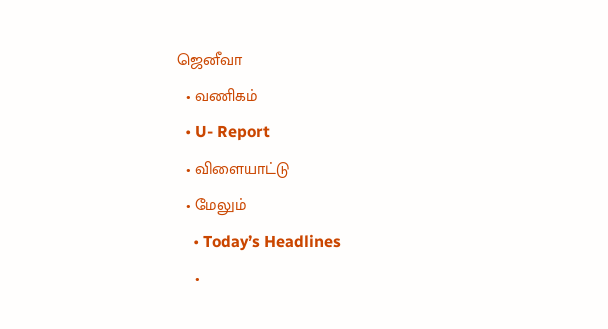ஜெனீவா
  • வணிகம்
  • U- Report
  • விளையாட்டு
  • மேலும்
    • Today’s Headlines
    •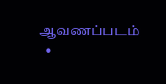ஆவணப்படம்
  •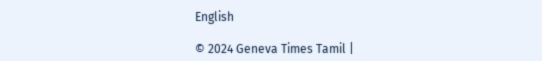English

© 2024 Geneva Times Tamil |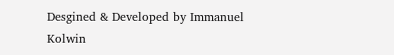Desgined & Developed by Immanuel Kolwin